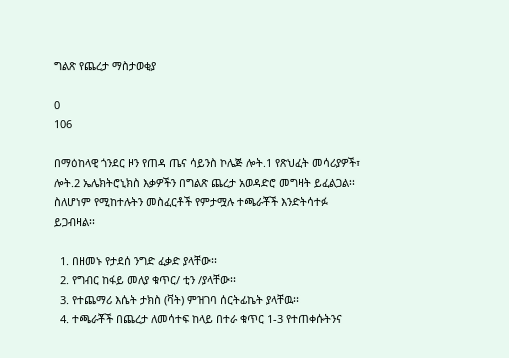ግልጽ የጨረታ ማስታወቂያ

0
106

በማዕከላዊ ጎንደር ዞን የጠዳ ጤና ሳይንስ ኮሌጅ ሎት.1 የጽህፈት መሳሪያዎች፣ ሎት.2 ኤሌክትሮኒክስ እቃዎችን በግልጽ ጨረታ አወዳድሮ መግዛት ይፈልጋል፡፡ስለሆነም የሚከተሉትን መስፈርቶች የምታሟሉ ተጫራቾች እንድትሳተፉ ይጋብዛል፡፡

  1. በዘመኑ የታደሰ ንግድ ፈቃድ ያላቸው፡፡
  2. የግብር ከፋይ መለያ ቁጥር/ ቲን /ያላቸው፡፡
  3. የተጨማሪ እሴት ታክስ (ቫት) ምዝገባ ሰርትፊኬት ያላቸዉ፡፡
  4. ተጫራቾች በጨረታ ለመሳተፍ ከላይ በተራ ቁጥር 1-3 የተጠቀሱትንና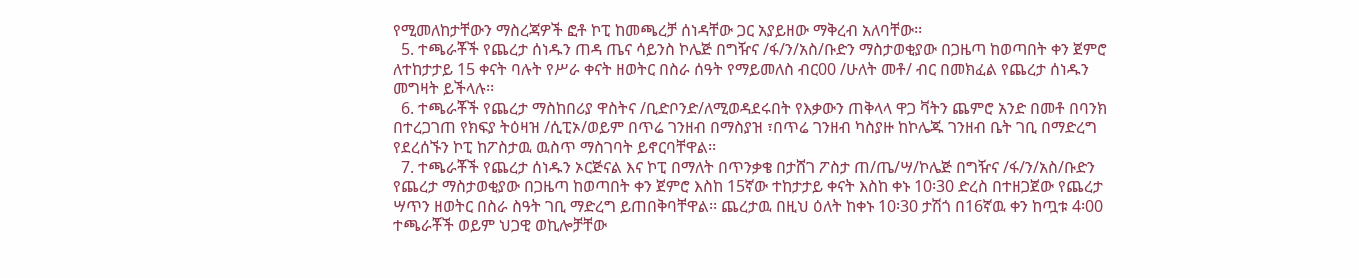የሚመለከታቸውን ማስረጃዎች ፎቶ ኮፒ ከመጫረቻ ሰነዳቸው ጋር አያይዘው ማቅረብ አለባቸው፡፡
  5. ተጫራቾች የጨረታ ሰነዱን ጠዳ ጤና ሳይንስ ኮሌጅ በግዥና /ፋ/ን/አስ/ቡድን ማስታወቂያው በጋዜጣ ከወጣበት ቀን ጀምሮ  ለተከታታይ 15 ቀናት ባሉት የሥራ ቀናት ዘወትር በስራ ሰዓት የማይመለስ ብር00 /ሁለት መቶ/ ብር በመክፈል የጨረታ ሰነዱን መግዛት ይችላሉ፡፡
  6. ተጫራቾች የጨረታ ማስከበሪያ ዋስትና /ቢድቦንድ/ለሚወዳደሩበት የእቃውን ጠቅላላ ዋጋ ቫትን ጨምሮ አንድ በመቶ በባንክ በተረጋገጠ የክፍያ ትዕዛዝ /ሲፒኦ/ወይም በጥሬ ገንዘብ በማስያዝ ፣በጥሬ ገንዘብ ካስያዙ ከኮሌጁ ገንዘብ ቤት ገቢ በማድረግ የደረሰኙን ኮፒ ከፖስታዉ ዉስጥ ማስገባት ይኖርባቸዋል፡፡
  7. ተጫራቾች የጨረታ ሰነዱን ኦርጅናል እና ኮፒ በማለት በጥንቃቄ በታሸገ ፖስታ ጠ/ጤ/ሣ/ኮሌጅ በግዥና /ፋ/ን/አስ/ቡድን የጨረታ ማስታወቂያው በጋዜጣ ከወጣበት ቀን ጀምሮ እስከ 15ኛው ተከታታይ ቀናት እስከ ቀኑ 10፡30 ድረስ በተዘጋጀው የጨረታ ሣጥን ዘወትር በስራ ስዓት ገቢ ማድረግ ይጠበቅባቸዋል፡፡ ጨረታዉ በዚህ ዕለት ከቀኑ 10፡30 ታሽጎ በ16ኛዉ ቀን ከጧቱ 4፡00 ተጫራቾች ወይም ህጋዊ ወኪሎቻቸው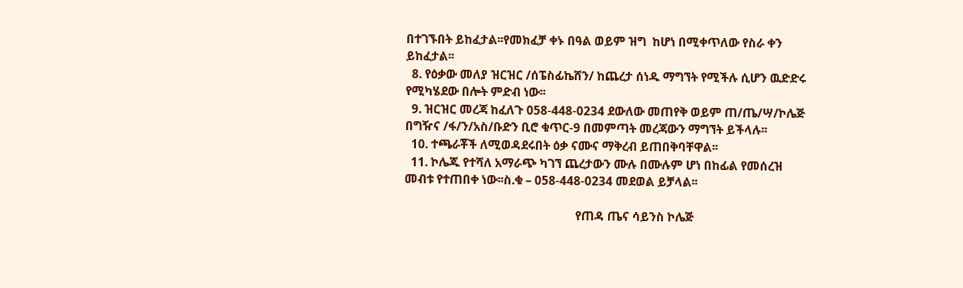በተገኙበት ይከፈታል፡፡የመክፈቻ ቀኑ በዓል ወይም ዝግ  ከሆነ በሚቀጥለው የስራ ቀን ይከፈታል፡፡
  8. የዕቃው መለያ ዝርዝር /ሰፔስፊኬሸን/ ከጨረታ ሰነዱ ማግኘት የሚችሉ ሲሆን ዉድድሩ የሚካሄደው በሎት ምድብ ነው፡፡
  9. ዝርዝር መረጃ ከፈለጉ 058-448-0234 ደውለው መጠየቅ ወይም ጠ/ጤ/ሣ/ኮሌጅ በግዥና /ፋ/ን/አስ/ቡድን ቢሮ ቁጥር-9 በመምጣት መረጃውን ማግኘት ይችላሉ፡፡
  10. ተጫራቾች ለሚወዳደሩበት ዕቃ ናሙና ማቅረብ ይጠበቅባቸዋል፡፡
  11. ኮሌጁ የተሻለ አማራጭ ካገኘ ጨረታውን ሙሉ በሙሉም ሆነ በከፊል የመሰረዝ መብቱ የተጠበቀ ነው፡፡ስ.ቁ – 058-448-0234 መደወል ይቻላል፡፡

                                                         የጠዳ ጤና ሳይንስ ኮሌጅ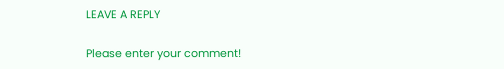LEAVE A REPLY

Please enter your comment!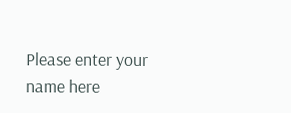Please enter your name here